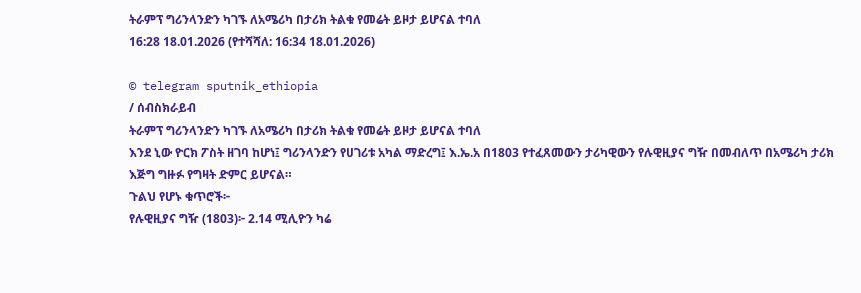ትራምፕ ግሪንላንድን ካገኙ ለአሜሪካ በታሪክ ትልቁ የመሬት ይዞታ ይሆናል ተባለ
16:28 18.01.2026 (የተሻሻለ: 16:34 18.01.2026)

© telegram sputnik_ethiopia
/ ሰብስክራይብ
ትራምፕ ግሪንላንድን ካገኙ ለአሜሪካ በታሪክ ትልቁ የመሬት ይዞታ ይሆናል ተባለ
እንደ ኒው ዮርክ ፖስት ዘገባ ከሆነ፤ ግሪንላንድን የሀገሪቱ አካል ማድረግ፤ እ.ኤ.አ በ1803 የተፈጸመውን ታሪካዊውን የሉዊዚያና ግዥ በመብለጥ በአሜሪካ ታሪክ እጅግ ግዙፉ የግዛት ድምር ይሆናል።
ጉልህ የሆኑ ቁጥሮች፦
የሉዊዚያና ግዥ (1803)፦ 2.14 ሚሊዮን ካሬ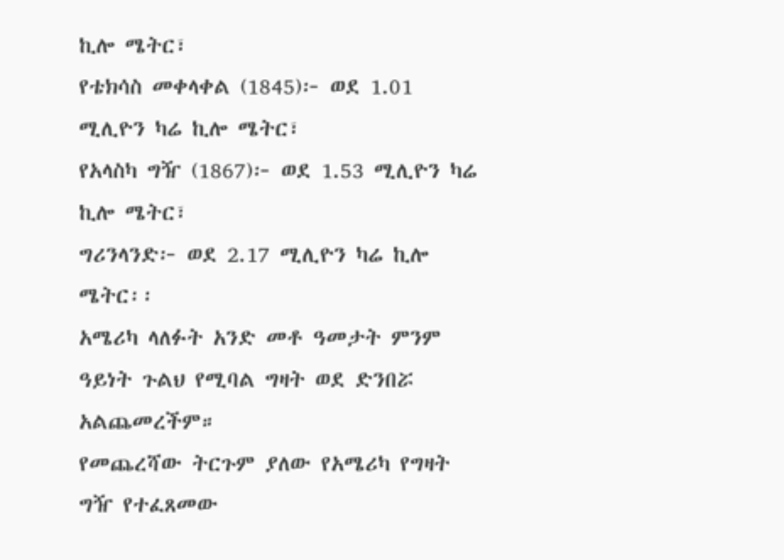ኪሎ ሜትር፣
የቴክሳስ መቀላቀል (1845)፦ ወደ 1.01 ሚሊዮን ካሬ ኪሎ ሜትር፣
የአላስካ ግዥ (1867)፦ ወደ 1.53 ሚሊዮን ካሬ ኪሎ ሜትር፣
ግሪንላንድ፦ ወደ 2.17 ሚሊዮን ካሬ ኪሎ ሜትር፡፡
አሜሪካ ላለፉት አንድ መቶ ዓመታት ምንም ዓይነት ጉልህ የሚባል ግዛት ወደ ድንበሯ አልጨመረችም።
የመጨረሻው ትርጉም ያለው የአሜሪካ የግዛት ግዥ የተፈጸመው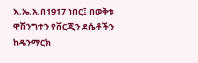እ.ኤ.አ.በ1917 ነበር፤ በወቅቱ ዋሽንግተን የቨርጂን ደሴቶችን ከዴንማርክ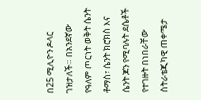በ25 ሚሊዮን ዶላር ገዝታለች። በአንደኛው የዓለም ጦርነት ወቅት ሴንት ቶማስ፣ ሴንት ክሮክስ እና ሴንት ጆን የሚባሉት ደሴቶች የተገዙት በነበራቸው ስትራቴጂካዊ ጠቀሜታ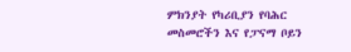ምክንያት የካሪቢያን የባሕር መስመሮችን እና የፓናማ ቦይን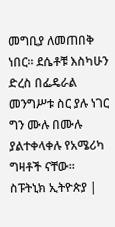መግቢያ ለመጠበቅ ነበር። ደሴቶቹ እስካሁን ድረስ በፌዴራል መንግሥቱ ስር ያሉ ነገር ግን ሙሉ በሙሉ ያልተቀላቀሉ የአሜሪካ ግዛቶች ናቸው።
ስፑትኒክ ኢትዮጵያ |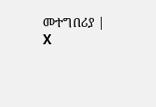መተግበሪያ | X